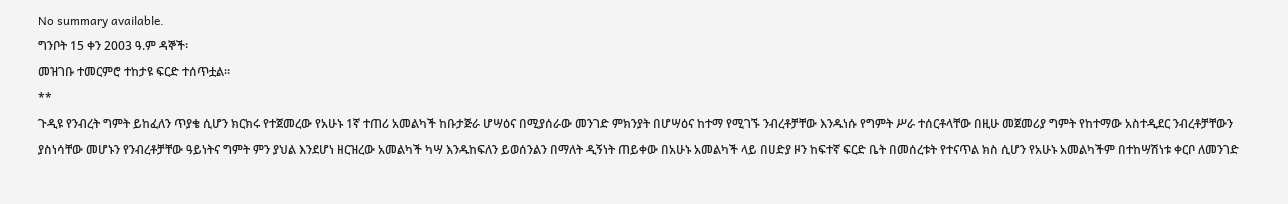No summary available.
ግንቦት 15 ቀን 2003 ዓ.ም ዳኞች፡
መዝገቡ ተመርምሮ ተከታዩ ፍርድ ተሰጥቷል።
**
ጉዲዩ የንብረት ግምት ይከፈለን ጥያቄ ሲሆን ክርክሩ የተጀመረው የአሁኑ 1ኛ ተጠሪ አመልካች ከቡታጅራ ሆሣዕና በሚያሰራው መንገድ ምክንያት በሆሣዕና ከተማ የሚገኙ ንብረቶቻቸው እንዱነሱ የግምት ሥራ ተሰርቶላቸው በዚሁ መጀመሪያ ግምት የከተማው አስተዲደር ንብረቶቻቸውን ያስነሳቸው መሆኑን የንብረቶቻቸው ዓይነትና ግምት ምን ያህል እንደሆነ ዘርዝረው አመልካች ካሣ እንዱከፍለን ይወሰንልን በማለት ዲኝነት ጠይቀው በአሁኑ አመልካች ላይ በሀድያ ዞን ከፍተኛ ፍርድ ቤት በመሰረቱት የተናጥል ክስ ሲሆን የአሁኑ አመልካችም በተከሣሽነቱ ቀርቦ ለመንገድ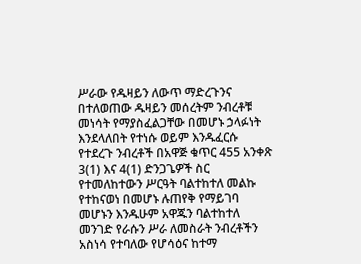ሥራው የዱዛይን ለውጥ ማድረጉንና በተለወጠው ዱዛይን መሰረትም ንብረቶቹ መነሳት የማያስፈልጋቸው በመሆኑ ኃላፉነት እንደላለበት የተነሱ ወይም እንዱፈርሱ የተደረጉ ንብረቶች በአዋጅ ቁጥር 455 አንቀጽ 3(1) እና 4(1) ድንጋጌዎች ስር የተመለከተውን ሥርዓት ባልተከተለ መልኩ የተከናወነ በመሆኑ ሉጠየቅ የማይገባ መሆኑን እንዱሁም አዋጁን ባልተከተለ መንገድ የራሱን ሥራ ለመስራት ንብረቶችን አስነሳ የተባለው የሆሳዕና ከተማ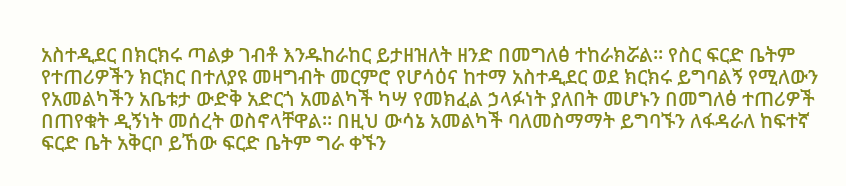አስተዲደር በክርክሩ ጣልቃ ገብቶ እንዱከራከር ይታዘዝለት ዘንድ በመግለፅ ተከራክሯል። የስር ፍርድ ቤትም የተጠሪዎችን ክርክር በተለያዩ መዛግብት መርምሮ የሆሳዕና ከተማ አስተዲደር ወደ ክርክሩ ይግባልኝ የሚለውን የአመልካችን አቤቱታ ውድቅ አድርጎ አመልካች ካሣ የመክፈል ኃላፉነት ያለበት መሆኑን በመግለፅ ተጠሪዎች በጠየቁት ዲኝነት መሰረት ወስኖላቸዋል። በዚህ ውሳኔ አመልካች ባለመስማማት ይግባኙን ለፋዳራለ ከፍተኛ ፍርድ ቤት አቅርቦ ይኸው ፍርድ ቤትም ግራ ቀኙን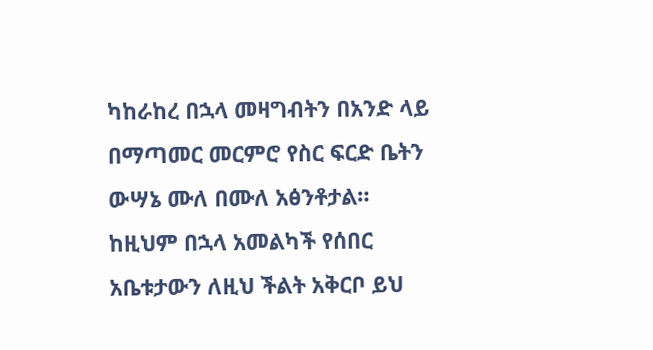ካከራከረ በኋላ መዛግብትን በአንድ ላይ በማጣመር መርምሮ የስር ፍርድ ቤትን ውሣኔ ሙለ በሙለ አፅንቶታል። ከዚህም በኋላ አመልካች የሰበር አቤቱታውን ለዚህ ችልት አቅርቦ ይህ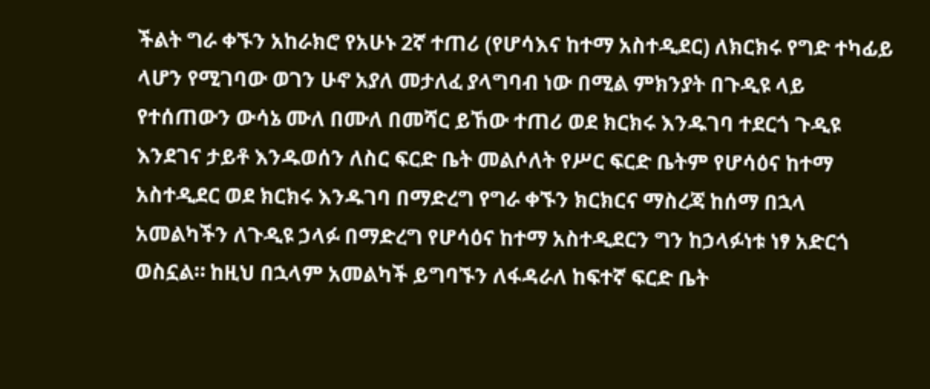ችልት ግራ ቀኙን አከራክሮ የአሁኑ 2ኛ ተጠሪ (የሆሳእና ከተማ አስተዲደር) ለክርክሩ የግድ ተካፊይ ላሆን የሚገባው ወገን ሁኖ አያለ መታለፈ ያላግባብ ነው በሚል ምክንያት በጉዲዩ ላይ የተሰጠውን ውሳኔ ሙለ በሙለ በመሻር ይኸው ተጠሪ ወደ ክርክሩ እንዱገባ ተደርጎ ጉዲዩ እንደገና ታይቶ እንዱወሰን ለስር ፍርድ ቤት መልሶለት የሥር ፍርድ ቤትም የሆሳዕና ከተማ አስተዲደር ወደ ክርክሩ እንዱገባ በማድረግ የግራ ቀኙን ክርክርና ማስረጃ ከሰማ በኋላ አመልካችን ለጉዲዩ ኃላፉ በማድረግ የሆሳዕና ከተማ አስተዲደርን ግን ከኃላፉነቱ ነፃ አድርጎ ወስኗል። ከዚህ በኋላም አመልካች ይግባኙን ለፋዳራለ ከፍተኛ ፍርድ ቤት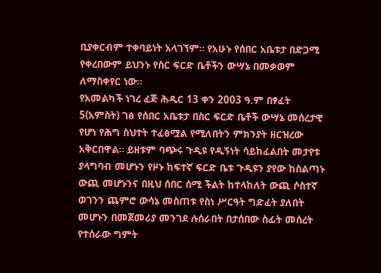ቢያቀርብም ተቀባይነት አላገኘም። የአሁኑ የሰበር አቤቱታ በድጋሚ የቀረበውም ይህንኑ የስር ፍርድ ቤቶችን ውሣኔ በመቃወም ለማስቀየር ነው።
የአመልካች ነገረ ፈጅ ሕዲር 13 ቀን 2003 ዓ.ም በፃፈት 5(አምስት) ገፅ የሰበር አቤቱታ በስር ፍርድ ቤቶች ውሣኔ መሰረታዊ የሆነ የሕግ ስህተት ተፈፅሟል የሚለበትን ምክንያት ዘርዝረው አቅርበዋል። ይዘቱም ባጭሩ ጉዲዩ የዲኝነት ሳይከፈልበት መታየቱ ያላግባብ መሆኑን የዞኑ ከፍተኛ ፍርድ ቤቱ ጉዲዩን ያየው ከስልጣኑ ውጪ መሆኑንና በዚህ ሰበር ሰሚ ችልት ከተላከለት ውጪ ሶስተኛ ወገንን ጨምሮ ውሳኔ መስጠቱ የስነ ሥርዓት ግድፈት ያለበት መሆኑን በመጀመሪያ መንገደ ሉሰራበት በታሰበው ስፊት መሰረት የተሰራው ግምት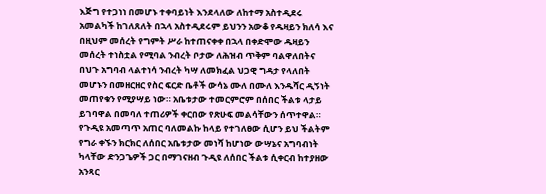እጅግ የተጋነነ በመሆኑ ተቀባይነት እንደላለው ለከተማ አስተዲደሩ አመልካች ከገለጸለት በኋላ አስተዲደሩም ይህንን አውቆ የዱዛይን ክለሳ እና በዚህም መሰረት የግምት ሥራ ከተጠናቀቀ በኋላ በቀድሞው ዱዛይን መሰረት ተነስቷል የሚባል ንብረት ቦታው ለሕዝብ ጥቅም ባልዋለበትና በህጉ አግባብ ላልተነሳ ንብረት ካሣ ለመክፈል ህጋዊ ግዳታ የላለበት መሆኑን በመዘርዘር የስር ፍርድ ቤቶች ውሳኔ ሙለ በሙለ እንዱሻር ዲኝነት መጠየቁን የሚያሣይ ነው። አቤቱታው ተመርምሮም በሰበር ችልቱ ላታይ ይገባዋል በመባለ ተጠሪዎች ቀርበው የጽሁፍ መልሳቸውን ሰጥተዋል።
የጉዲዩ አመጣጥ አጠር ባለመልኩ ከላይ የተገለፀው ሲሆን ይህ ችልትም የግራ ቀኙን ክርክር ለሰበር አቤቱታው መነሻ ከሆነው ውሣኔና አግባብነት ካላቸው ድንጋጌዎች ጋር በማገናዘብ ጉዲዩ ለሰበር ችልቱ ሲቀርብ ከተያዘው አንጻር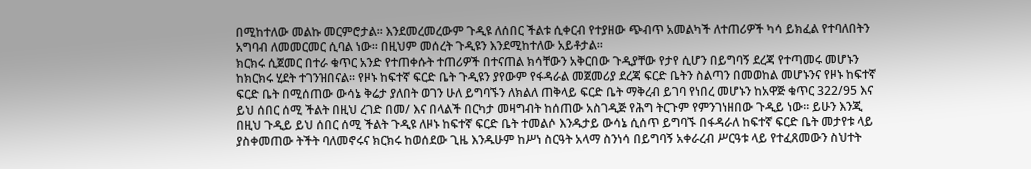በሚከተለው መልኩ መርምሮታል። እንደመረመረውም ጉዲዩ ለሰበር ችልቱ ሲቀርብ የተያዘው ጭብጥ አመልካች ለተጠሪዎች ካሳ ይክፈል የተባለበትን አግባብ ለመመርመር ሲባል ነው። በዚህም መሰረት ጉዲዩን እንደሚከተለው አይቶታል።
ክርክሩ ሲጀመር በተራ ቁጥር አንድ የተጠቀሱት ተጠሪዎች በተናጠል ክሳቸውን አቅርበው ጉዲያቸው የታየ ሲሆን በይግባኝ ደረጃ የተጣመሩ መሆኑን ከክርክሩ ሂደት ተገንዝበናል። የዞኑ ከፍተኛ ፍርድ ቤት ጉዲዩን ያየውም የፋዳራል መጀመሪያ ደረጃ ፍርድ ቤትን ስልጣን በመወከል መሆኑንና የዞኑ ከፍተኛ ፍርድ ቤት በሚሰጠው ውሳኔ ቅሬታ ያለበት ወገን ሁለ ይግባኙን ለክልለ ጠቅላይ ፍርድ ቤት ማቅረብ ይገባ የነበረ መሆኑን ከአዋጅ ቁጥር 322/95 እና ይህ ሰበር ሰሚ ችልት በዚህ ረገድ በመ/ እና በላልች በርካታ መዛግብት ከሰጠው አስገዲጅ የሕግ ትርጉም የምንገነዘበው ጉዲይ ነው። ይሁን እንጂ በዚህ ጉዲይ ይህ ሰበር ሰሚ ችልት ጉዲዩ ለዞኑ ከፍተኛ ፍርድ ቤት ተመልሶ እንዱታይ ውሳኔ ሲሰጥ ይግባኙ በፋዳራለ ከፍተኛ ፍርድ ቤት መታየቱ ላይ ያስቀመጠው ትችት ባለመኖሩና ክርክሩ ከወሰደው ጊዜ እንዱሁም ከሥነ ስርዓት አላማ ስንነሳ በይግባኝ አቀራረብ ሥርዓቱ ላይ የተፈጸመውን ስህተት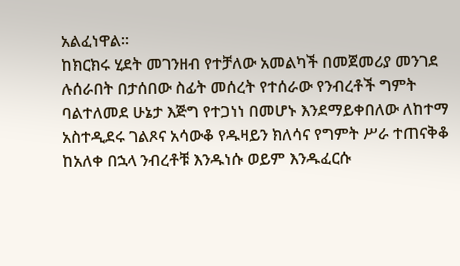አልፈነዋል።
ከክርክሩ ሂደት መገንዘብ የተቻለው አመልካች በመጀመሪያ መንገደ ሉሰራበት በታሰበው ስፊት መሰረት የተሰራው የንብረቶች ግምት ባልተለመደ ሁኔታ እጅግ የተጋነነ በመሆኑ እንደማይቀበለው ለከተማ አስተዲደሩ ገልጾና አሳውቆ የዱዛይን ክለሳና የግምት ሥራ ተጠናቅቆ ከአለቀ በኋላ ንብረቶቹ እንዱነሱ ወይም እንዱፈርሱ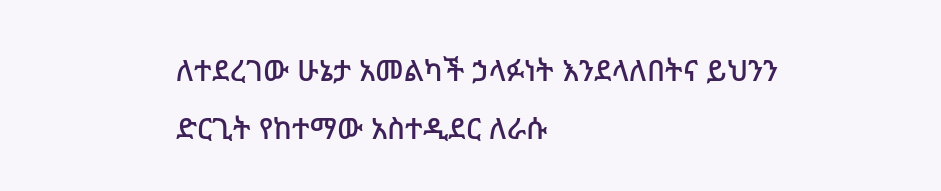ለተደረገው ሁኔታ አመልካች ኃላፉነት እንደላለበትና ይህንን ድርጊት የከተማው አስተዲደር ለራሱ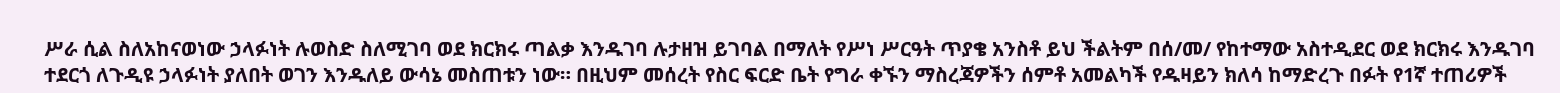ሥራ ሲል ስለአከናወነው ኃላፉነት ሉወስድ ስለሚገባ ወደ ክርክሩ ጣልቃ እንዱገባ ሉታዘዝ ይገባል በማለት የሥነ ሥርዓት ጥያቄ አንስቶ ይህ ችልትም በሰ/መ/ የከተማው አስተዲደር ወደ ክርክሩ እንዱገባ ተደርጎ ለጉዲዩ ኃላፉነት ያለበት ወገን እንዱለይ ውሳኔ መስጠቱን ነው። በዚህም መሰረት የስር ፍርድ ቤት የግራ ቀኙን ማስረጃዎችን ሰምቶ አመልካች የዱዛይን ክለሳ ከማድረጉ በፉት የ1ኛ ተጠሪዎች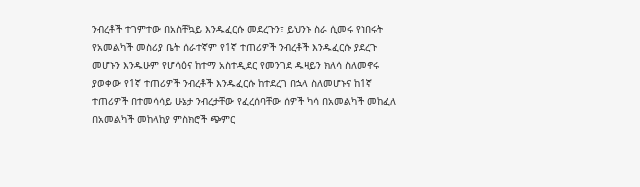ንብረቶች ተገምተው በአስቸኳይ እንዱፈርሱ መደረጉን፣ ይህንኑ ስራ ሲመሩ የነበሩት የአመልካች መስሪያ ቤት ሰራተኛም የ1ኛ ተጠሪዎች ንብረቶች እንዱፈርሱ ያደረጉ መሆኑን እንዱሁም የሆሳዕና ከተማ አስተዲደር የመንገደ ዱዛይን ክለሳ ስለመኖሩ ያወቀው የ1ኛ ተጠሪዎች ንብረቶች እንዱፈርሱ ከተደረገ በኋላ ስለመሆኑና ከ1ኛ ተጠሪዎች በተመሳሳይ ሁኔታ ንብረታቸው የፈረሰባቸው ሰዎች ካሳ በአመልካች መከፈለ በአመልካች መከላከያ ምስክሮች ጭምር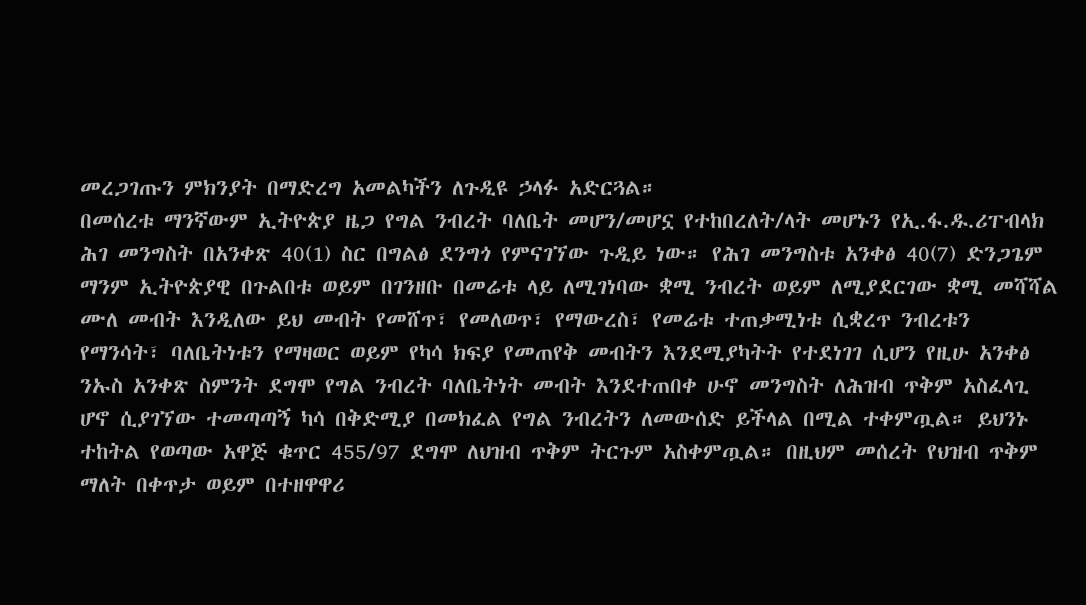መረጋገጡን ምክንያት በማድረግ አመልካችን ለጉዲዩ ኃላፉ አድርጓል።
በመሰረቱ ማንኛውም ኢትዮጵያ ዜጋ የግል ንብረት ባለቤት መሆን/መሆኗ የተከበረለት/ላት መሆኑን የኢ.ፋ.ዱ.ሪፐብላክ ሕገ መንግስት በአንቀጽ 40(1) ስር በግልፅ ደንግጎ የምናገኘው ጉዲይ ነው። የሕገ መንግስቱ አንቀፅ 40(7) ድንጋጌም ማንም ኢትዮጵያዊ በጉልበቱ ወይም በገንዘቡ በመሬቱ ላይ ለሚገነባው ቋሚ ንብረት ወይም ለሚያደርገው ቋሚ መሻሻል ሙለ መብት እንዲለው ይህ መብት የመሸጥ፣ የመለወጥ፣ የማውረስ፣ የመሬቱ ተጠቃሚነቱ ሲቋረጥ ንብረቱን የማንሳት፣ ባለቤትነቱን የማዛወር ወይም የካሳ ክፍያ የመጠየቅ መብትን እንደሚያካትት የተደነገገ ሲሆን የዚሁ አንቀፅ ንኡስ አንቀጽ ስምንት ደግሞ የግል ንብረት ባለቤትነት መብት እንደተጠበቀ ሁኖ መንግስት ለሕዝብ ጥቅም አስፈላጊ ሆኖ ሲያገኘው ተመጣጣኝ ካሳ በቅድሚያ በመክፈል የግል ንብረትን ለመውሰድ ይችላል በሚል ተቀምጧል። ይህንኑ ተከትል የወጣው አዋጅ ቁጥር 455/97 ደግሞ ለህዝብ ጥቅም ትርጉም አስቀምጧል። በዚህም መሰረት የህዝብ ጥቅም ማለት በቀጥታ ወይም በተዘዋዋሪ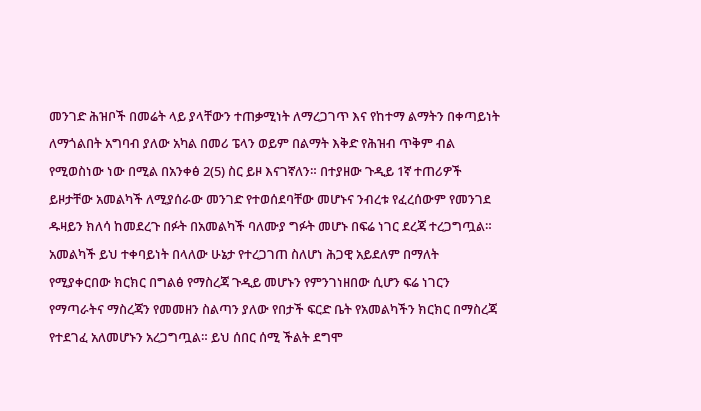መንገድ ሕዝቦች በመሬት ላይ ያላቸውን ተጠቃሚነት ለማረጋገጥ እና የከተማ ልማትን በቀጣይነት ለማጎልበት አግባብ ያለው አካል በመሪ ፔላን ወይም በልማት እቅድ የሕዝብ ጥቅም ብል የሚወስነው ነው በሚል በአንቀፅ 2(5) ስር ይዞ እናገኛለን። በተያዘው ጉዲይ 1ኛ ተጠሪዎች ይዞታቸው አመልካች ለሚያሰራው መንገድ የተወሰደባቸው መሆኑና ንብረቱ የፈረሰውም የመንገደ ዱዛይን ክለሳ ከመደረጉ በፉት በአመልካች ባለሙያ ግፉት መሆኑ በፍሬ ነገር ደረጃ ተረጋግጧል።
አመልካች ይህ ተቀባይነት በላለው ሁኔታ የተረጋገጠ ስለሆነ ሕጋዊ አይደለም በማለት የሚያቀርበው ክርክር በግልፅ የማስረጃ ጉዲይ መሆኑን የምንገነዘበው ሲሆን ፍሬ ነገርን የማጣራትና ማስረጃን የመመዘን ስልጣን ያለው የበታች ፍርድ ቤት የአመልካችን ክርክር በማስረጃ የተደገፈ አለመሆኑን አረጋግጧል። ይህ ሰበር ሰሚ ችልት ደግሞ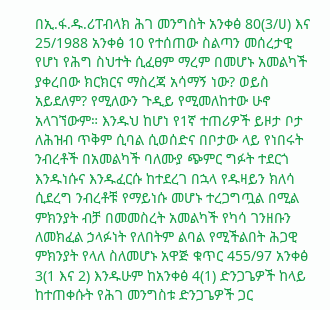በኢ.ፋ.ዱ.ሪፐብላክ ሕገ መንግስት አንቀፅ 80(3/ሀ) እና 25/1988 አንቀፅ 10 የተሰጠው ስልጣን መሰረታዊ የሆነ የሕግ ስህተት ሲፈፀም ማረም በመሆኑ አመልካች ያቀረበው ክርክርና ማስረጃ አሳማኝ ነው? ወይስ አይደለም? የሚለውን ጉዲይ የሚመለከተው ሁኖ አላገኘውም። እንዱህ ከሆነ የ1ኛ ተጠሪዎች ይዞታ ቦታ ለሕዝብ ጥቅም ሲባል ሲወሰድና በቦታው ላይ የነበሩት ንብረቶች በአመልካች ባለሙያ ጭምር ግፉት ተደርጎ እንዱነሱና እንዱፈርሱ ከተደረገ በኋላ የዱዛይን ክለሳ ሲደረግ ንብረቶቹ የማይነሱ መሆኑ ተረጋግጧል በሚል ምክንያት ብቻ በመመስረት አመልካች የካሳ ገንዘቡን ለመክፈል ኃላፉነት የለበትም ልባል የሚችልበት ሕጋዊ ምክንያት የላለ ስለመሆኑ አዋጅ ቁጥር 455/97 አንቀፅ 3(1 እና 2) እንዱሁም ከአንቀፅ 4(1) ድንጋጌዎች ከላይ ከተጠቀሱት የሕገ መንግስቱ ድንጋጌዎች ጋር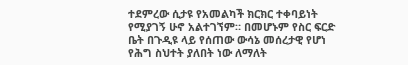ተደምረው ሲታዩ የአመልካች ክርክር ተቀባይነት የሚያገኝ ሁኖ አልተገኘም። በመሆኑም የስር ፍርድ ቤት በጉዲዩ ላይ የሰጠው ውሳኔ መሰረታዊ የሆነ የሕግ ስህተት ያለበት ነው ለማለት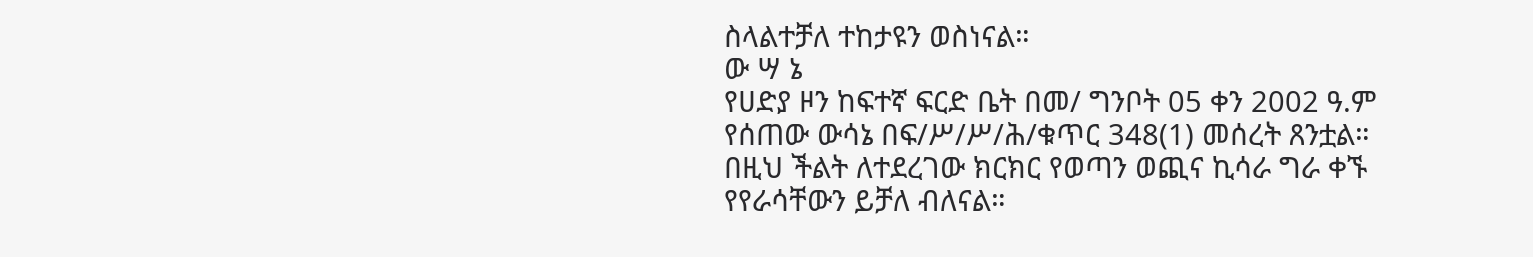ስላልተቻለ ተከታዩን ወስነናል።
ው ሣ ኔ
የሀድያ ዞን ከፍተኛ ፍርድ ቤት በመ/ ግንቦት 05 ቀን 2002 ዓ.ም የሰጠው ውሳኔ በፍ/ሥ/ሥ/ሕ/ቁጥር 348(1) መሰረት ጸንቷል።
በዚህ ችልት ለተደረገው ክርክር የወጣን ወጪና ኪሳራ ግራ ቀኙ የየራሳቸውን ይቻለ ብለናል።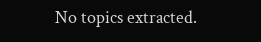No topics extracted.